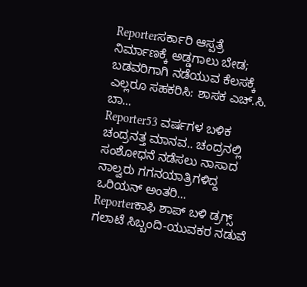Reporterಸರ್ಕಾರಿ ಆಸ್ಪತ್ರೆ ನಿರ್ಮಾಣಕ್ಕೆ ಅಡ್ಡಗಾಲು ಬೇಡ; ಬಡವರಿಗಾಗಿ ನಡೆಯುವ ಕೆಲಸಕ್ಕೆ ಎಲ್ಲರೂ ಸಹಕರಿಸಿ: ಶಾಸಕ ಎಚ್.ಸಿ. ಬಾ...
Reporter53 ವರ್ಷಗಳ ಬಳಿಕ ಚಂದ್ರನತ್ತ ಮಾನವ.. ಚಂದ್ರನಲ್ಲಿ ಸಂಶೋಧನೆ ನಡೆಸಲು ನಾಸಾದ ನಾಲ್ವರು ಗಗನಯಾತ್ರಿಗಳಿದ್ದ ಒರಿಯನ್ ಅಂತರಿ...
Reporterಕಾಫಿ ಶಾಪ್ ಬಳಿ ಡ್ರಗ್ಸ್ ಗಲಾಟೆ ಸಿಬ್ಬಂದಿ-ಯುವಕರ ನಡುವೆ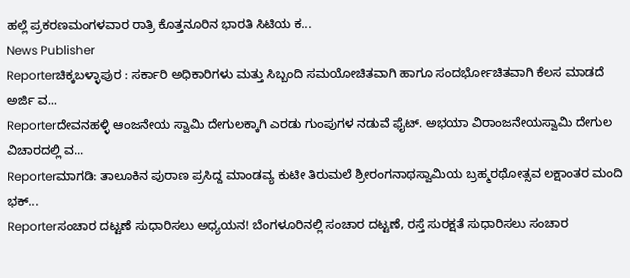ಹಲ್ಲೆ ಪ್ರಕರಣಮಂಗಳವಾರ ರಾತ್ರಿ ಕೊತ್ತನೂರಿನ ಭಾರತಿ ಸಿಟಿಯ ಕ...
News Publisher
Reporterಚಿಕ್ಕಬಳ್ಳಾಪುರ : ಸರ್ಕಾರಿ ಅಧಿಕಾರಿಗಳು ಮತ್ತು ಸಿಬ್ಬಂದಿ ಸಮಯೋಚಿತವಾಗಿ ಹಾಗೂ ಸಂದರ್ಭೋಚಿತವಾಗಿ ಕೆಲಸ ಮಾಡದೆ ಅರ್ಜಿ ವ...
Reporterದೇವನಹಳ್ಳಿ ಆಂಜನೇಯ ಸ್ವಾಮಿ ದೇಗುಲಕ್ಕಾಗಿ ಎರಡು ಗುಂಪುಗಳ ನಡುವೆ ಫೈಟ್. ಅಭಯಾ ವಿರಾಂಜನೇಯಸ್ವಾಮಿ ದೇಗುಲ ವಿಚಾರದಲ್ಲಿ ವ...
Reporterಮಾಗಡಿ: ತಾಲೂಕಿನ ಪುರಾಣ ಪ್ರಸಿದ್ದ ಮಾಂಡವ್ಯ ಕುಟೀ ತಿರುಮಲೆ ಶ್ರೀರಂಗನಾಥಸ್ವಾಮಿಯ ಬ್ರಹ್ಮರಥೋತ್ಸವ ಲಕ್ಷಾಂತರ ಮಂದಿ ಭಕ್...
Reporterಸಂಚಾರ ದಟ್ಟಣೆ ಸುಧಾರಿಸಲು ಅಧ್ಯಯನ! ಬೆಂಗಳೂರಿನಲ್ಲಿ ಸಂಚಾರ ದಟ್ಟಣೆ, ರಸ್ತೆ ಸುರಕ್ಷತೆ ಸುಧಾರಿಸಲು ಸಂಚಾರ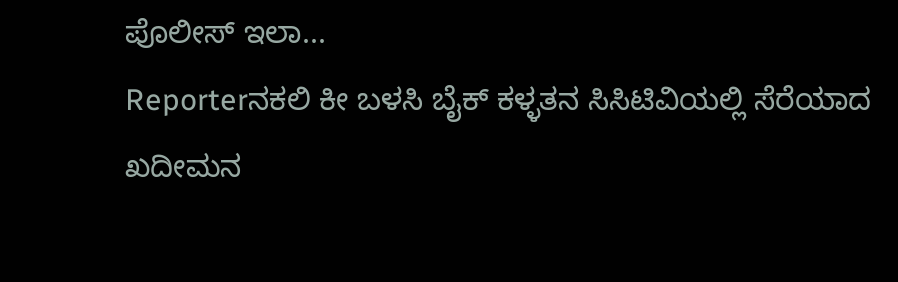ಪೊಲೀಸ್ ಇಲಾ...
Reporterನಕಲಿ ಕೀ ಬಳಸಿ ಬೈಕ್ ಕಳ್ಳತನ ಸಿಸಿಟಿವಿಯಲ್ಲಿ ಸೆರೆಯಾದ ಖದೀಮನ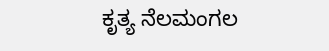ಕೃತ್ಯ ನೆಲಮಂಗಲ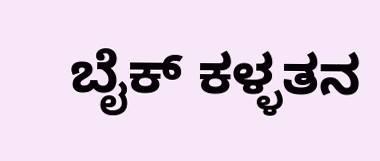ಬೈಕ್ ಕಳ್ಳತನ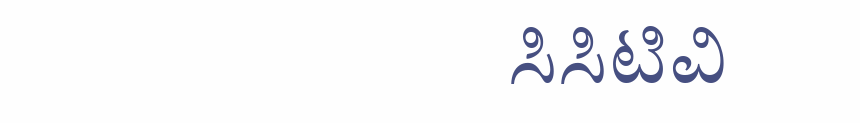ಸಿಸಿಟಿವಿ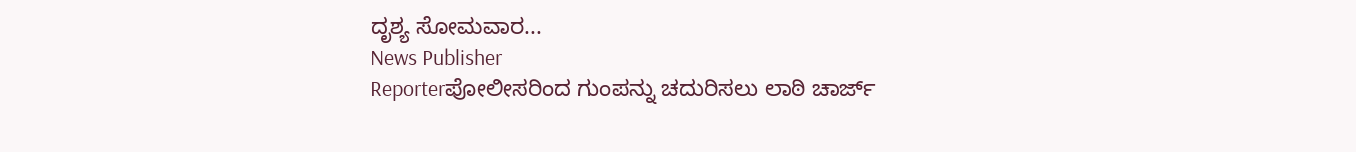ದೃಶ್ಯ ಸೋಮವಾರ...
News Publisher
Reporterಪೋಲೀಸರಿಂದ ಗುಂಪನ್ನು ಚದುರಿಸಲು ಲಾಠಿ ಚಾರ್ಜ್